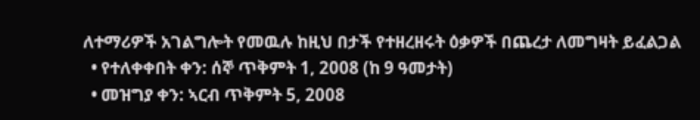ለተማሪዎች አገልግሎት የመዉሉ ከዚህ በታች የተዘረዘሩት ዕቃዎች በጨረታ ለመግዛት ይፈልጋል
  • የተለቀቀበት ቀን: ሰኞ ጥቅምት 1, 2008 (ከ 9 ዓመታት)
  • መዝግያ ቀን: ኣርብ ጥቅምት 5, 2008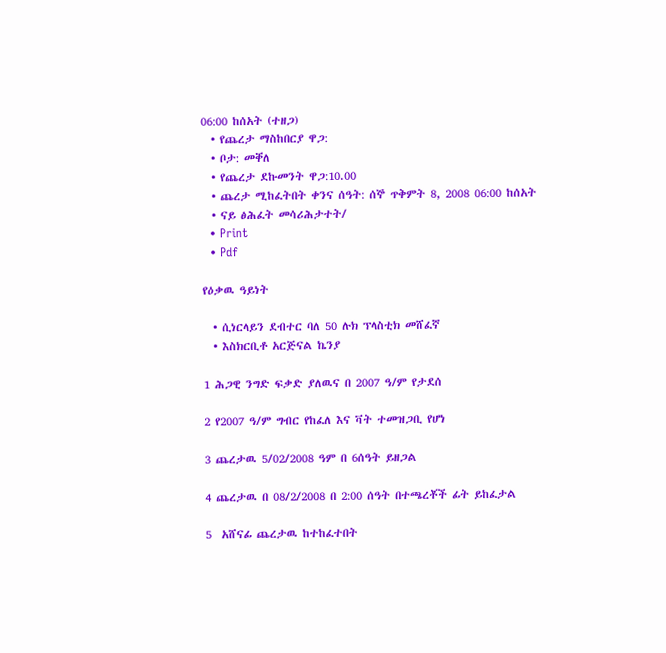06:00 ከሰአት (ተዘጋ)
  • የጨረታ ማስከበርያ ዋጋ:
  • ቦታ: መቐለ
  • የጨረታ ደኩመንት ዋጋ:10.00
  • ጨረታ ሚከፈትበት ቀንና ሰዓት: ሰኞ ጥቅምት 8, 2008 06:00 ከሰአት
  • ናይ ፅሕፈት መሳሪሕታተት/
  • Print
  • Pdf

የዕቃዉ ዓይነት

  • ሲነርላይን ደብተር ባለ 50 ሉክ ፕላስቲክ መሸፈኛ
  • እስክርቢቶ አርጅናል ኬንያ

1 ሕጋዊ ንግድ ፍቃድ ያለዉና በ 2007 ዓ/ም የታደሰ

2 የ2007 ዓ/ም ግብር የከፈለ እና ቫት ተመዝጋቢ የሆነ

3 ጨረታዉ 5/02/2008 ዓም በ 6ሰዓት ይዘጋል

4 ጨረታዉ በ 08/2/2008 በ 2:00 ሰዓት በተጫረቾች ፊት ይከፈታል

5  አሸናፊ ጨረታዉ ከተከፈተበት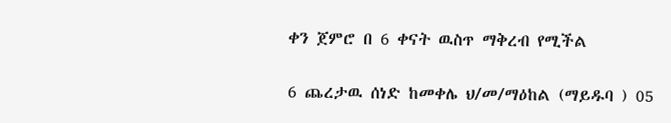ቀን ጀምሮ በ 6 ቀናት ዉስጥ ማቅረብ የሚችል

6 ጨረታዉ ሰነድ ከመቀሌ ህ/መ/ማዕከል (ማይዱባ ) 05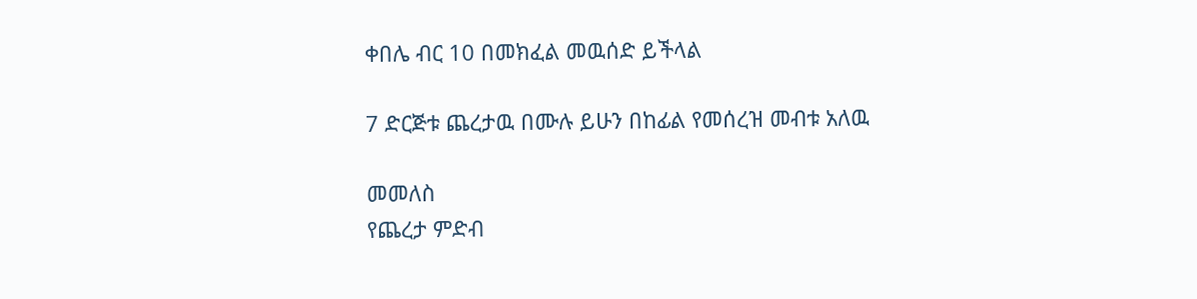ቀበሌ ብር 10 በመክፈል መዉሰድ ይችላል

7 ድርጅቱ ጨረታዉ በሙሉ ይሁን በከፊል የመሰረዝ መብቱ አለዉ

መመለስ
የጨረታ ምድብ